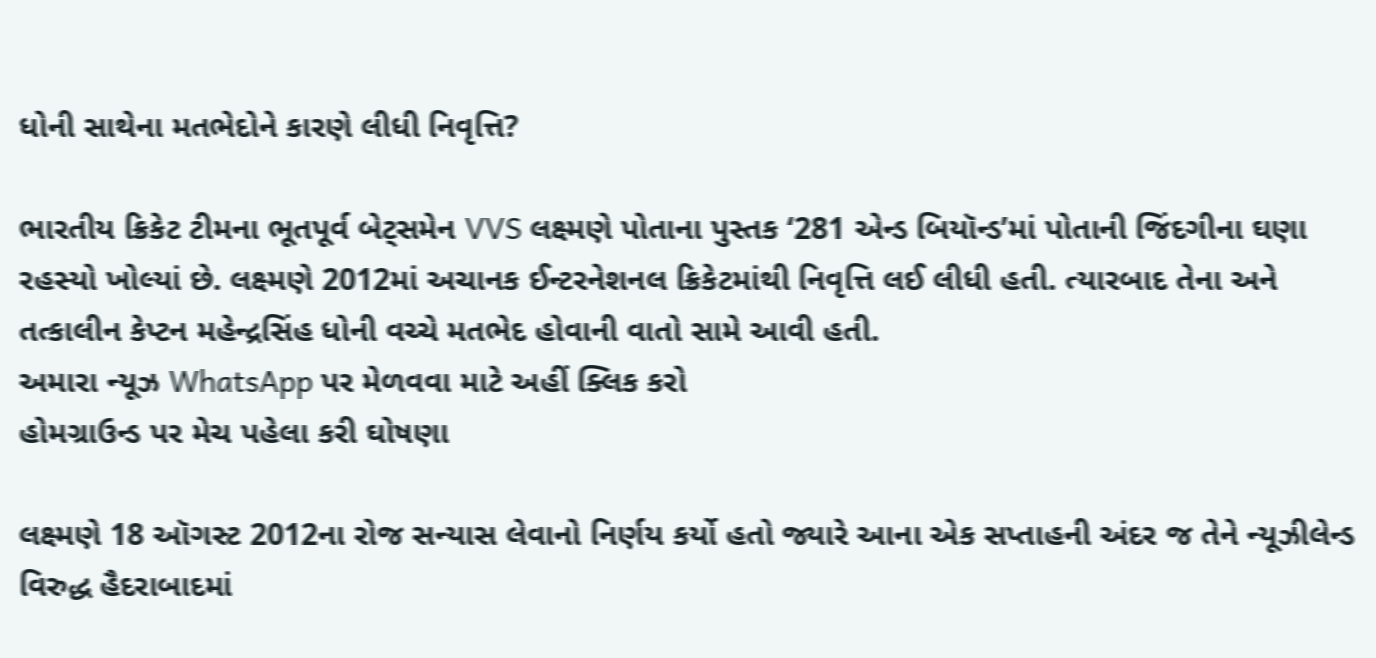ધોની સાથેના મતભેદોને કારણે લીધી નિવૃત્તિ?

ભારતીય ક્રિકેટ ટીમના ભૂતપૂર્વ બેટ્સમેન VVS લક્ષ્મણે પોતાના પુસ્તક ‘281 એન્ડ બિયૉન્ડ’માં પોતાની જિંદગીના ઘણા રહસ્યો ખોલ્યાં છે. લક્ષ્મણે 2012માં અચાનક ઈન્ટરનેશનલ ક્રિકેટમાંથી નિવૃત્તિ લઈ લીધી હતી. ત્યારબાદ તેના અને તત્કાલીન કેપ્ટન મહેન્દ્રસિંહ ધોની વચ્ચે મતભેદ હોવાની વાતો સામે આવી હતી.
અમારા ન્યૂઝ WhatsApp પર મેળવવા માટે અહીં ક્લિક કરો
હોમગ્રાઉન્ડ પર મેચ પહેલા કરી ઘોષણા

લક્ષ્મણે 18 ઑગસ્ટ 2012ના રોજ સન્યાસ લેવાનો નિર્ણય કર્યો હતો જ્યારે આના એક સપ્તાહની અંદર જ તેને ન્યૂઝીલેન્ડ વિરુદ્ધ હૈદરાબાદમાં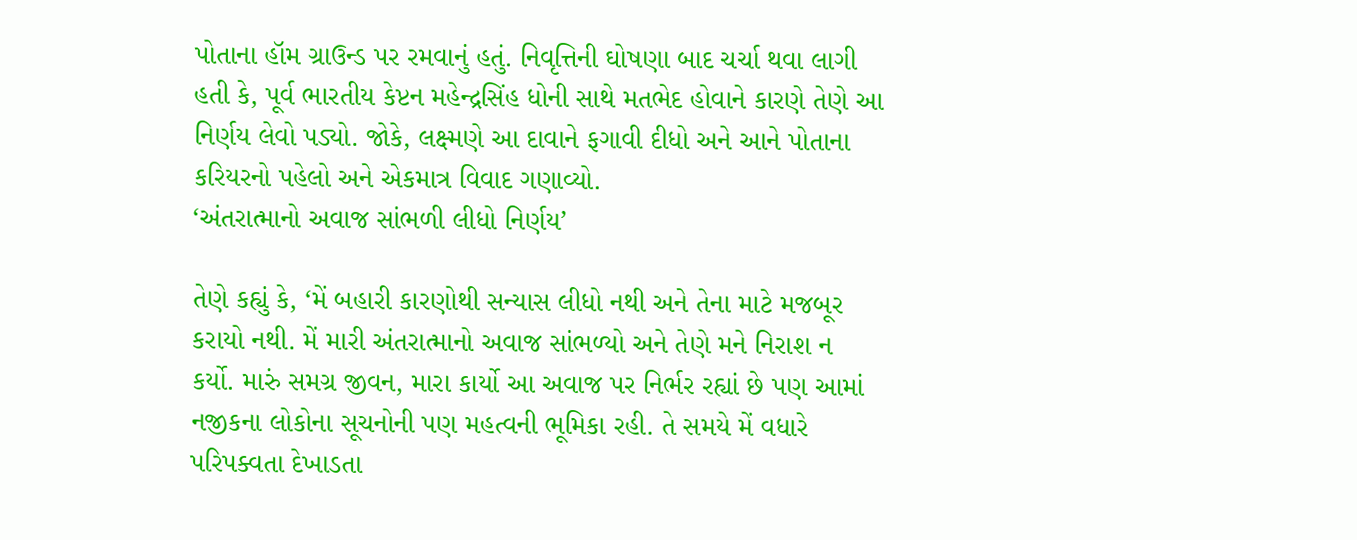પોતાના હૉમ ગ્રાઉન્ડ પર રમવાનું હતું. નિવૃત્તિની ઘોષણા બાદ ચર્ચા થવા લાગી હતી કે, પૂર્વ ભારતીય કેપ્ટન મહેન્દ્રસિંહ ધોની સાથે મતભેદ હોવાને કારણે તેણે આ નિર્ણય લેવો પડ્યો. જોકે, લક્ષ્મણે આ દાવાને ફગાવી દીધો અને આને પોતાના કરિયરનો પહેલો અને એકમાત્ર વિવાદ ગણાવ્યો.
‘અંતરાત્માનો અવાજ સાંભળી લીધો નિર્ણય’

તેણે કહ્યું કે, ‘મેં બહારી કારણોથી સન્યાસ લીધો નથી અને તેના માટે મજબૂર કરાયો નથી. મેં મારી અંતરાત્માનો અવાજ સાંભળ્યો અને તેણે મને નિરાશ ન કર્યો. મારું સમગ્ર જીવન, મારા કાર્યો આ અવાજ પર નિર્ભર રહ્યાં છે પણ આમાં નજીકના લોકોના સૂચનોની પણ મહત્વની ભૂમિકા રહી. તે સમયે મેં વધારે પરિપક્વતા દેખાડતા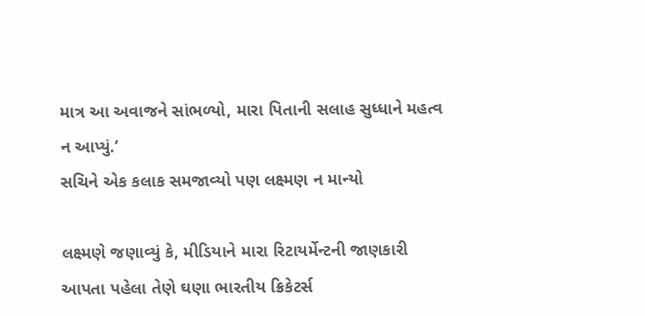માત્ર આ અવાજને સાંભળ્યો, મારા પિતાની સલાહ સુધ્ધાને મહત્વ ન આપ્યું.’
સચિને એક કલાક સમજાવ્યો પણ લક્ષ્મણ ન માન્યો

લક્ષ્મણે જણાવ્યું કે, મીડિયાને મારા રિટાયર્મેન્ટની જાણકારી આપતા પહેલા તેણે ઘણા ભારતીય ક્રિકેટર્સ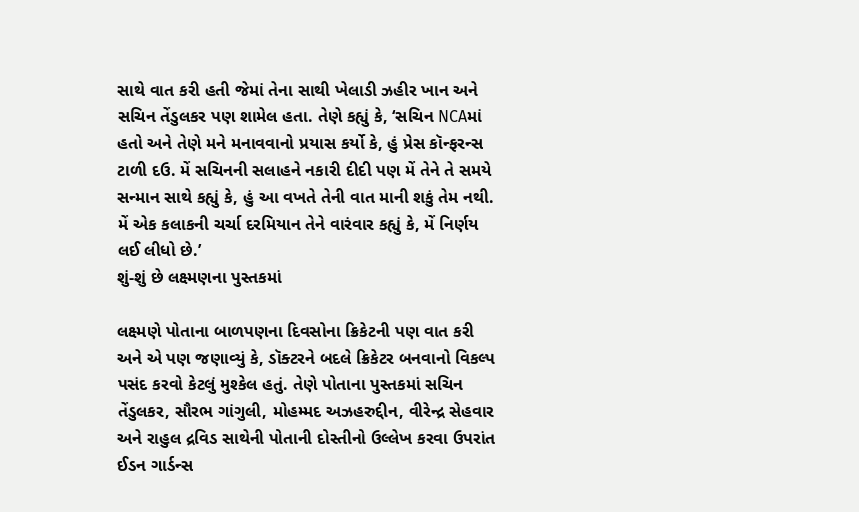સાથે વાત કરી હતી જેમાં તેના સાથી ખેલાડી ઝહીર ખાન અને સચિન તેંડુલકર પણ શામેલ હતા. તેણે કહ્યું કે, ‘સચિન NCAમાં હતો અને તેણે મને મનાવવાનો પ્રયાસ કર્યો કે, હું પ્રેસ કૉન્ફરન્સ ટાળી દઉ. મેં સચિનની સલાહને નકારી દીદી પણ મેં તેને તે સમયે સન્માન સાથે કહ્યું કે, હું આ વખતે તેની વાત માની શકું તેમ નથી. મેં એક કલાકની ચર્ચા દરમિયાન તેને વારંવાર કહ્યું કે, મેં નિર્ણય લઈ લીધો છે.’
શું-શું છે લક્ષ્મણના પુસ્તકમાં

લક્ષ્મણે પોતાના બાળપણના દિવસોના ક્રિકેટની પણ વાત કરી અને એ પણ જણાવ્યું કે, ડૉક્ટરને બદલે ક્રિકેટર બનવાનો વિકલ્પ પસંદ કરવો કેટલું મુશ્કેલ હતું. તેણે પોતાના પુસ્તકમાં સચિન તેંડુલકર, સૌરભ ગાંગુલી, મોહમ્મદ અઝહરુદ્દીન, વીરેન્દ્ર સેહવાર અને રાહુલ દ્રવિડ સાથેની પોતાની દોસ્તીનો ઉલ્લેખ કરવા ઉપરાંત ઈડન ગાર્ડન્સ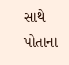સાથે પોતાના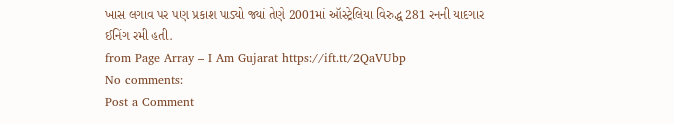ખાસ લગાવ પર પણ પ્રકાશ પાડ્યો જ્યાં તેણે 2001માં ઑસ્ટ્રેલિયા વિરુદ્ધ 281 રનની યાદગાર ઈનિંગ રમી હતી.
from Page Array – I Am Gujarat https://ift.tt/2QaVUbp
No comments:
Post a Comment